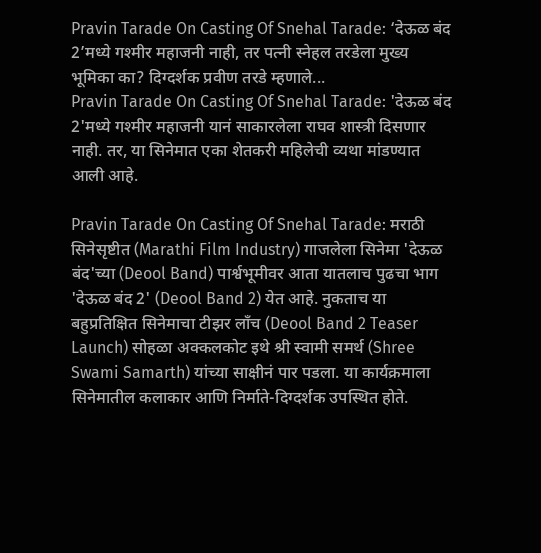Pravin Tarade On Casting Of Snehal Tarade: ‘देऊळ बंद 2’मध्ये गश्मीर महाजनी नाही, तर पत्नी स्नेहल तरडेला मुख्य भूमिका का? दिग्दर्शक प्रवीण तरडे म्हणाले...
Pravin Tarade On Casting Of Snehal Tarade: 'देऊळ बंद 2'मध्ये गश्मीर महाजनी यानं साकारलेला राघव शास्त्री दिसणार नाही. तर, या सिनेमात एका शेतकरी महिलेची व्यथा मांडण्यात आली आहे.

Pravin Tarade On Casting Of Snehal Tarade: मराठी सिनेसृष्टीत (Marathi Film Industry) गाजलेला सिनेमा 'देऊळ बंद'च्या (Deool Band) पार्श्वभूमीवर आता यातलाच पुढचा भाग 'देऊळ बंद 2' (Deool Band 2) येत आहे. नुकताच या बहुप्रतिक्षित सिनेमाचा टीझर लाँच (Deool Band 2 Teaser Launch) सोहळा अक्कलकोट इथे श्री स्वामी समर्थ (Shree Swami Samarth) यांच्या साक्षीनं पार पडला. या कार्यक्रमाला सिनेमातील कलाकार आणि निर्माते-दिग्दर्शक उपस्थित होते.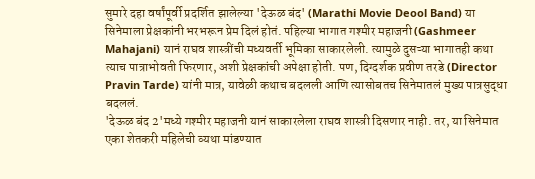सुमारे दहा वर्षांपूर्वी प्रदर्शित झालेल्या 'देऊळ बंद' (Marathi Movie Deool Band) या सिनेमाला प्रेक्षकांनी भरभरून प्रेम दिलं होतं. पहिल्या भागात गश्मीर महाजनी (Gashmeer Mahajani) यानं राघव शास्त्रींची मध्यवर्ती भूमिका साकारलेली. त्यामुळे दुसऱ्या भागातही कथा त्याच पात्राभोवती फिरणार, अशी प्रेक्षकांची अपेक्षा होती. पण, दिग्दर्शक प्रवीण तरडे (Director Pravin Tarde) यांनी मात्र, यावेळी कथाच बदलली आणि त्यासोबतच सिनेमातलं मुख्य पात्रसुद्धा बदललं.
'देऊळ बंद 2'मध्ये गश्मीर महाजनी यानं साकारलेला राघव शास्त्री दिसणार नाही. तर, या सिनेमात एका शेतकरी महिलेची व्यथा मांडण्यात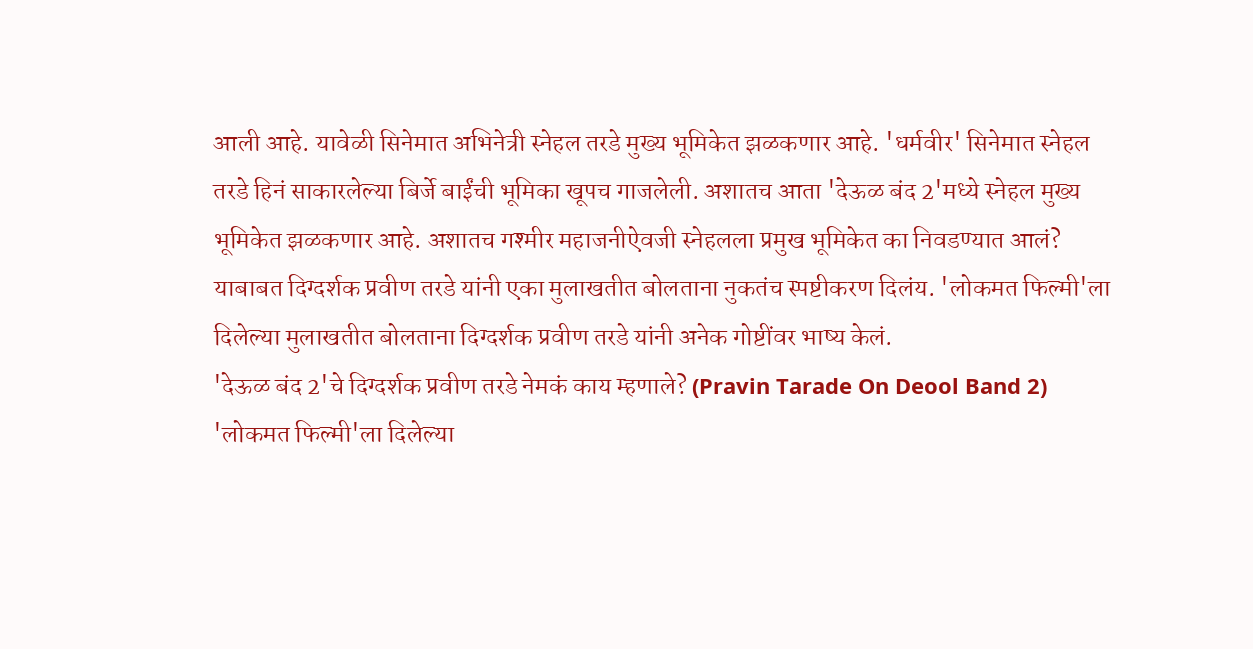आली आहे. यावेळी सिनेमात अभिनेत्री स्नेहल तरडे मुख्य भूमिकेत झळकणार आहे. 'धर्मवीर' सिनेमात स्नेहल तरडे हिनं साकारलेल्या बिर्जे बाईंची भूमिका खूपच गाजलेली. अशातच आता 'देऊळ बंद 2'मध्ये स्नेहल मुख्य भूमिकेत झळकणार आहे. अशातच गश्मीर महाजनीऐवजी स्नेहलला प्रमुख भूमिकेत का निवडण्यात आलं? याबाबत दिग्दर्शक प्रवीण तरडे यांनी एका मुलाखतीत बोलताना नुकतंच स्पष्टीकरण दिलंय. 'लोकमत फिल्मी'ला दिलेल्या मुलाखतीत बोलताना दिग्दर्शक प्रवीण तरडे यांनी अनेक गोष्टींवर भाष्य केलं.
'देऊळ बंद 2'चे दिग्दर्शक प्रवीण तरडे नेमकं काय म्हणाले? (Pravin Tarade On Deool Band 2)
'लोकमत फिल्मी'ला दिलेल्या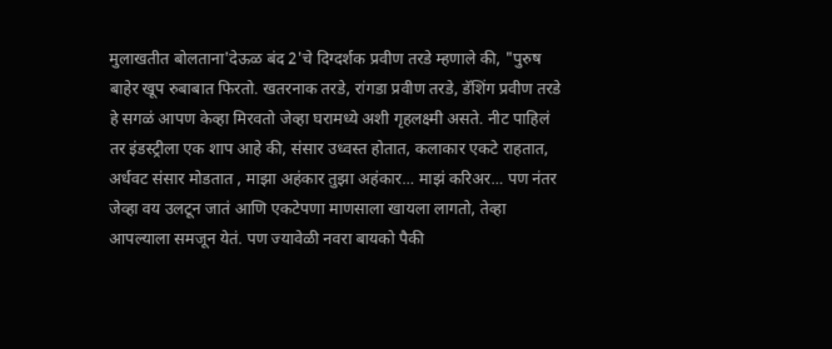मुलाखतीत बोलताना'देऊळ बंद 2'चे दिग्दर्शक प्रवीण तरडे म्हणाले की, "पुरुष बाहेर खूप रुबाबात फिरतो. खतरनाक तरडे, रांगडा प्रवीण तरडे, डॅशिंग प्रवीण तरडे हे सगळं आपण केव्हा मिरवतो जेव्हा घरामध्ये अशी गृहलक्ष्मी असते. नीट पाहिलं तर इंडस्ट्रीला एक शाप आहे की, संसार उध्वस्त होतात, कलाकार एकटे राहतात, अर्धवट संसार मोडतात , माझा अहंकार तुझा अहंकार... माझं करिअर... पण नंतर जेव्हा वय उलटून जातं आणि एकटेपणा माणसाला खायला लागतो, तेव्हा आपल्याला समजून येतं. पण ज्यावेळी नवरा बायको पैकी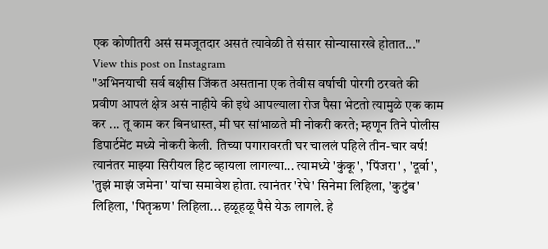एक कोणीतरी असं समजूतदार असतं त्यावेळी ते संसार सोन्यासारखे होतात..."
View this post on Instagram
"अभिनयाची सर्व बक्षीस जिंकत असताना एक तेवीस वर्षाची पोरगी ठरवते की प्रवीण आपलं क्षेत्र असं नाहीये की इथे आपल्याला रोज पैसा भेटतो त्यामुळे एक काम कर ... तू काम कर बिनधास्त, मी घर सांभाळते मी नोकरी करते; म्हणून तिने पोलीस डिपार्टमेंट मध्ये नोकरी केली. तिच्या पगारावरती घर चाललं पहिले तीन-चार वर्ष! त्यानंतर माझ्या सिरीयल हिट व्हायला लागल्या... त्यामध्ये 'कुंकू', 'पिंजरा' , 'दूर्वा', 'तुझं माझं जमेना' यांचा समावेश होता. त्यानंतर 'रेघे' सिनेमा लिहिला, 'कुटुंब' लिहिला, 'पितृऋण' लिहिला... हळूहळू पैसे येऊ लागले. हे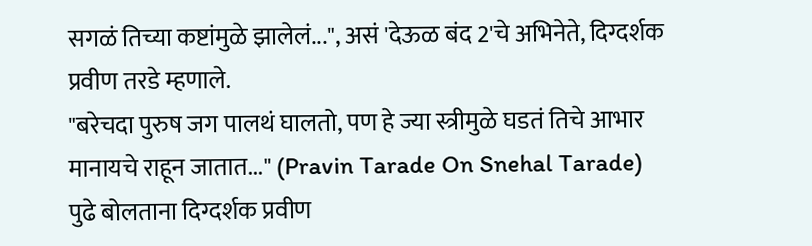सगळं तिच्या कष्टांमुळे झालेलं...", असं 'देऊळ बंद 2'चे अभिनेते, दिग्दर्शक प्रवीण तरडे म्हणाले.
"बरेचदा पुरुष जग पालथं घालतो, पण हे ज्या स्त्रीमुळे घडतं तिचे आभार मानायचे राहून जातात..." (Pravin Tarade On Snehal Tarade)
पुढे बोलताना दिग्दर्शक प्रवीण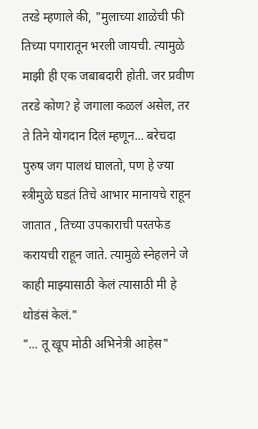तरडे म्हणाले की, "मुलाच्या शाळेची फी तिच्या पगारातून भरली जायची. त्यामुळे माझी ही एक जबाबदारी होती. जर प्रवीण तरडे कोण? हे जगाला कळलं असेल, तर ते तिने योगदान दिलं म्हणून... बरेचदा पुरुष जग पालथं घालतो, पण हे ज्या स्त्रीमुळे घडतं तिचे आभार मानायचे राहून जातात , तिच्या उपकाराची परतफेड करायची राहून जाते. त्यामुळे स्नेहलने जे काही माझ्यासाठी केलं त्यासाठी मी हे थोडंसं केलं."
"... तू खूप मोठी अभिनेत्री आहेस"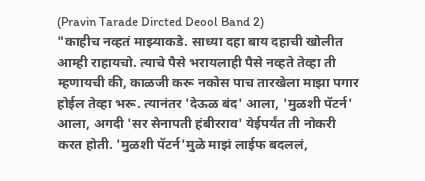(Pravin Tarade Dircted Deool Band 2)
"काहीच नव्हतं माझ्याकडे. साध्या दहा बाय दहाची खोलीत आम्ही राहायचो. त्याचे पैसे भरायलाही पैसे नव्हते तेव्हा ती म्हणायची की, काळजी करू नकोस पाच तारखेला माझा पगार होईल तेव्हा भरू. त्यानंतर 'देऊळ बंद' आला, 'मुळशी पॅटर्न' आला, अगदी 'सर सेनापती हंबीरराव' येईपर्यंत ती नोकरी करत होती. 'मुळशी पॅटर्न'मुळे माझं लाईफ बदललं,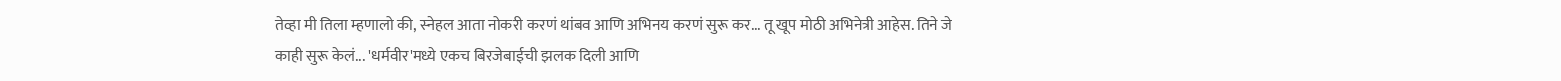तेव्हा मी तिला म्हणालो की, स्नेहल आता नोकरी करणं थांबव आणि अभिनय करणं सुरू कर... तू खूप मोठी अभिनेत्री आहेस. तिने जे काही सुरू केलं... 'धर्मवीर'मध्ये एकच बिरजेबाईची झलक दिली आणि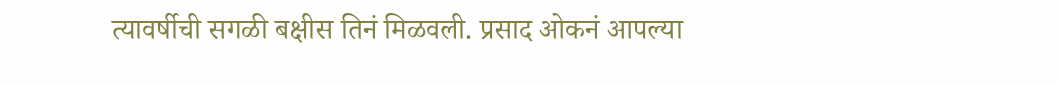त्यावर्षीची सगळी बक्षीस तिनं मिळवली. प्रसाद ओकनं आपल्या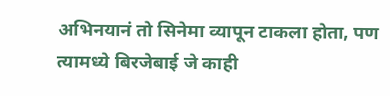अभिनयानं तो सिनेमा व्यापून टाकला होता, पण त्यामध्ये बिरजेबाई जे काही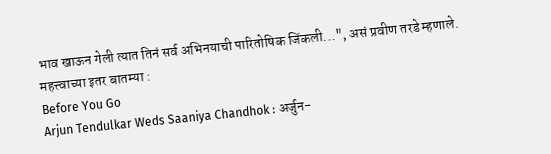भाव खाऊन गेली त्यात तिनं सर्व अभिनयाची पारितोषिक जिंकली...", असं प्रवीण तरडे म्हणाले.
महत्त्वाच्या इतर बातम्या :
Before You Go
Arjun Tendulkar Weds Saaniya Chandhok : अर्जुन-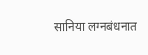सानिया लग्नबंधनात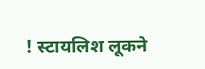! स्टायलिश लूकने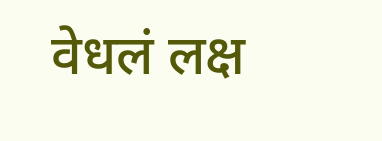वेधलं लक्ष